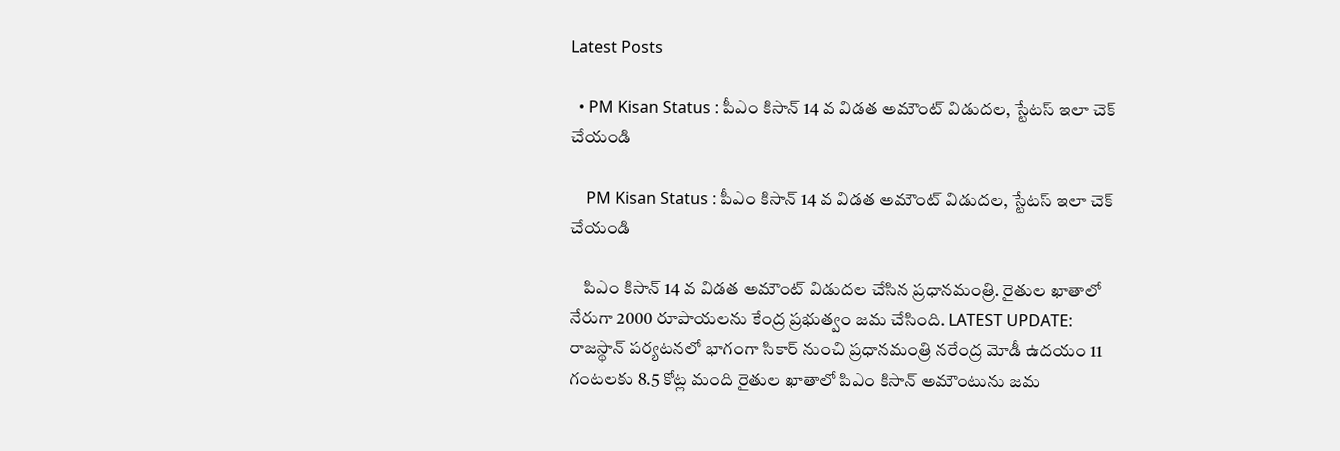Latest Posts

  • PM Kisan Status : పీఎం కిసాన్ 14 వ విడత అమౌంట్ విడుదల, స్టేటస్ ఇలా చెక్ చేయండి

    PM Kisan Status : పీఎం కిసాన్ 14 వ విడత అమౌంట్ విడుదల, స్టేటస్ ఇలా చెక్ చేయండి

    పిఎం కిసాన్ 14 వ విడత అమౌంట్ విడుదల చేసిన ప్రధానమంత్రి. రైతుల ఖాతాలో నేరుగా 2000 రూపాయలను కేంద్ర ప్రభుత్వం జమ చేసింది. LATEST UPDATE: రాజస్థాన్ పర్యటనలో భాగంగా సికార్ నుంచి ప్రధానమంత్రి నరేంద్ర మోడీ ఉదయం 11 గంటలకు 8.5 కోట్ల మంది రైతుల ఖాతాలో పిఎం కిసాన్ అమౌంటును జమ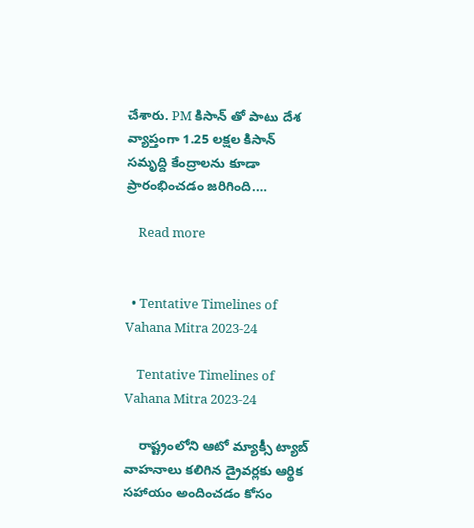చేశారు. PM కిసాన్ తో పాటు దేశ వ్యాప్తంగా 1.25 లక్షల కిసాన్ సమృద్ది కేంద్రాలను కూడా ప్రారంభించడం జరిగింది.…

    Read more


  • Tentative Timelines of Vahana Mitra 2023-24

    Tentative Timelines of Vahana Mitra 2023-24

    రాష్ట్రంలోని ఆటో మ్యాక్సీ ట్యాబ్ వాహనాలు కలిగిన డ్రైవర్లకు ఆర్థిక సహాయం అందించడం కోసం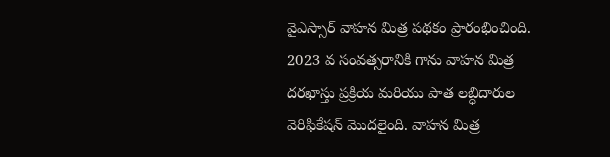వైఎస్సార్ వాహన మిత్ర పథకం ప్రారంభించింది. 2023 వ సంవత్సరానికి గాను వాహన మిత్ర దరఖాస్తు ప్రక్రియ మరియు పాత లబ్ధిదారుల వెరిఫికేషన్ మొదలైంది. వాహన మిత్ర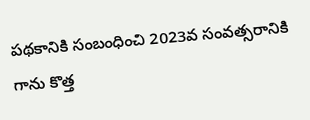పథకానికి సంబంధించి 2023వ సంవత్సరానికి గాను కొత్త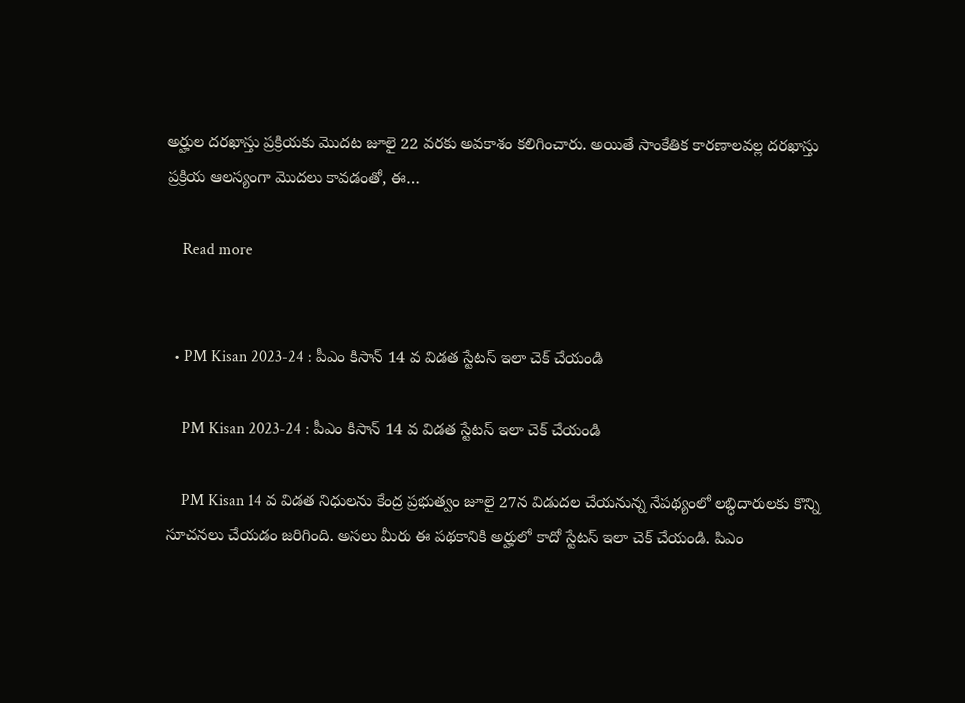అర్హుల దరఖాస్తు ప్రక్రియకు మొదట జూలై 22 వరకు అవకాశం కలిగించారు. అయితే సాంకేతిక కారణాలవల్ల దరఖాస్తు ప్రక్రియ ఆలస్యంగా మొదలు కావడంతో, ఈ…

    Read more


  • PM Kisan 2023-24 : పీఎం కిసాన్ 14 వ విడత స్టేటస్ ఇలా చెక్ చేయండి

    PM Kisan 2023-24 : పీఎం కిసాన్ 14 వ విడత స్టేటస్ ఇలా చెక్ చేయండి

    PM Kisan 14 వ విడత నిధులను కేంద్ర ప్రభుత్వం జూలై 27న విడుదల చేయనున్న నేపథ్యంలో లబ్ధిదారులకు కొన్ని సూచనలు చేయడం జరిగింది. అసలు మీరు ఈ పథకానికి అర్హులో కాదో స్టేటస్ ఇలా చెక్ చేయండి. పిఎం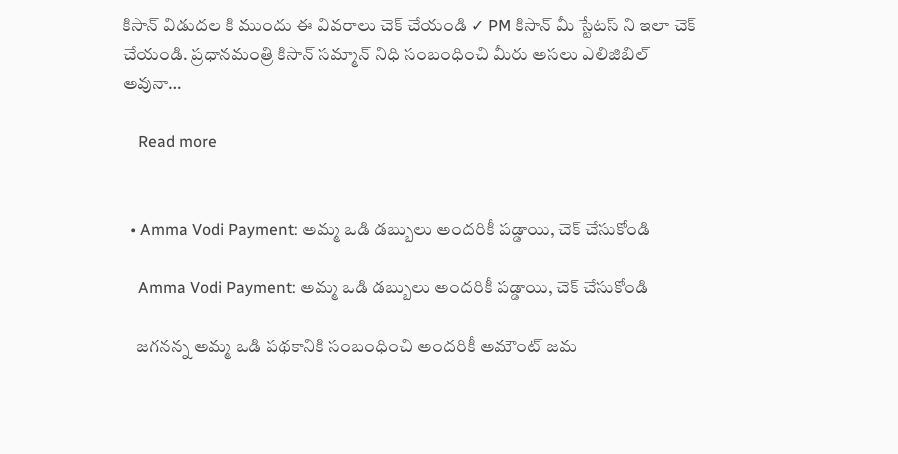కిసాన్ విడుదల కి ముందు ఈ వివరాలు చెక్ చేయండి ✓ PM కిసాన్ మీ స్టేటస్ ని ఇలా చెక్ చేయండి. ప్రధానమంత్రి కిసాన్ సమ్మాన్ నిధి సంబంధించి మీరు అసలు ఎలిజిబిల్ అవునా…

    Read more


  • Amma Vodi Payment: అమ్మ ఒడి డబ్బులు అందరికీ పడ్డాయి, చెక్ చేసుకోండి

    Amma Vodi Payment: అమ్మ ఒడి డబ్బులు అందరికీ పడ్డాయి, చెక్ చేసుకోండి

    జగనన్న అమ్మ ఒడి పథకానికి సంబంధించి అందరికీ అమౌంట్ జమ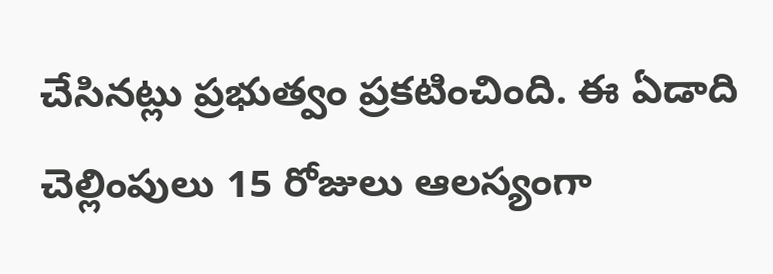చేసినట్లు ప్రభుత్వం ప్రకటించింది. ఈ ఏడాది చెల్లింపులు 15 రోజులు ఆలస్యంగా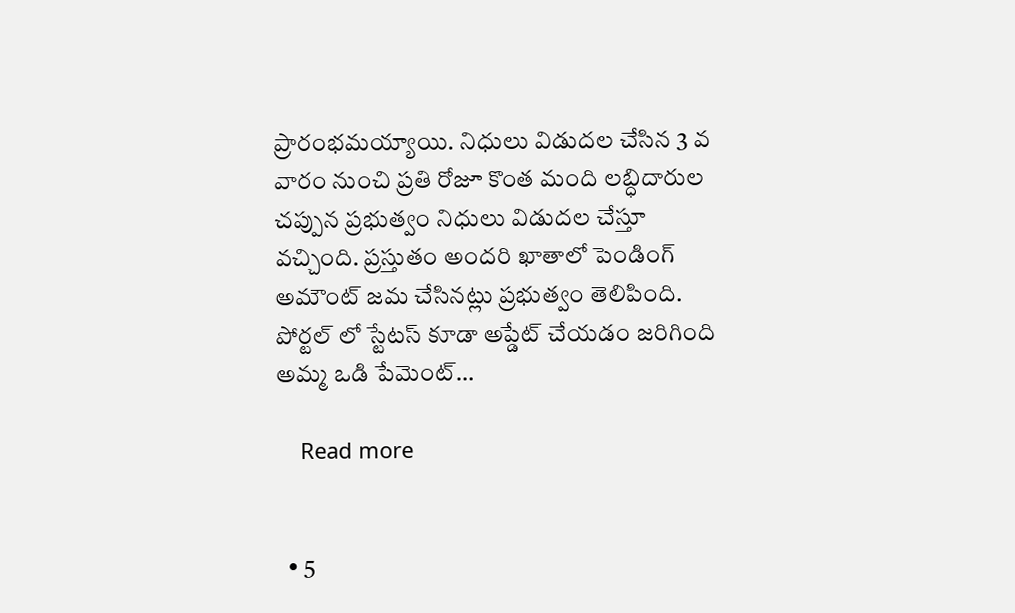ప్రారంభమయ్యాయి. నిధులు విడుదల చేసిన 3 వ వారం నుంచి ప్రతి రోజూ కొంత మంది లబ్ధిదారుల చప్పున ప్రభుత్వం నిధులు విడుదల చేస్తూ వచ్చింది. ప్రస్తుతం అందరి ఖాతాలో పెండింగ్ అమౌంట్ జమ చేసినట్లు ప్రభుత్వం తెలిపింది. పోర్టల్ లో స్టేటస్ కూడా అప్డేట్ చేయడం జరిగింది అమ్మ ఒడి పేమెంట్…

    Read more


  • 5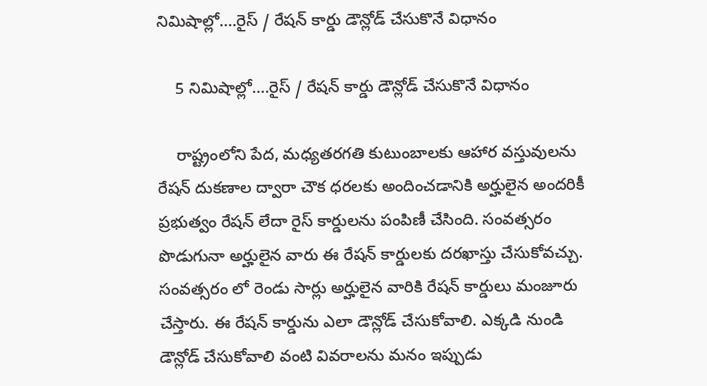నిమిషాల్లో….రైస్ / రేషన్ కార్డు డౌన్లోడ్ చేసుకొనే విధానం

    5 నిమిషాల్లో….రైస్ / రేషన్ కార్డు డౌన్లోడ్ చేసుకొనే విధానం

    రాష్ట్రంలోని పేద, మధ్యతరగతి కుటుంబాలకు ఆహార వస్తువులను రేషన్ దుకణాల ద్వారా చౌక ధరలకు అందించడానికి అర్హులైన అందరికీ ప్రభుత్వం రేషన్ లేదా రైస్ కార్డులను పంపిణీ చేసింది. సంవత్సరం పొడుగునా అర్హులైన వారు ఈ రేషన్ కార్డులకు దరఖాస్తు చేసుకోవచ్చు. సంవత్సరం లో రెండు సార్లు అర్హులైన వారికి రేషన్ కార్డులు మంజూరు చేస్తారు. ఈ రేషన్ కార్డును ఎలా డౌన్లోడ్ చేసుకోవాలి. ఎక్కడి నుండి డౌన్లోడ్ చేసుకోవాలి వంటి వివరాలను మనం ఇప్పుడు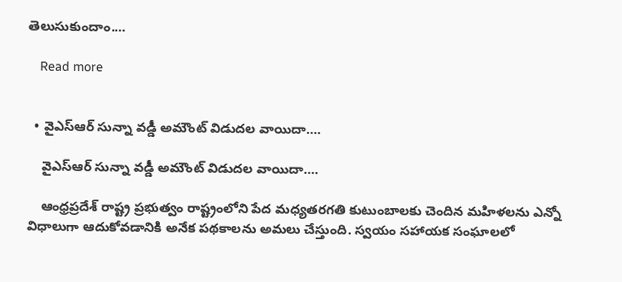తెలుసుకుందాం.…

    Read more


  • వైఎస్ఆర్ సున్నా వడ్డీ అమౌంట్ విడుదల వాయిదా….

    వైఎస్ఆర్ సున్నా వడ్డీ అమౌంట్ విడుదల వాయిదా….

    ఆంధ్రప్రదేశ్ రాష్ట్ర ప్రభుత్వం రాష్ట్రంలోని పేద మధ్యతరగతి కుటుంబాలకు చెందిన మహిళలను ఎన్నో విధాలుగా ఆదుకోవడానికి అనేక పథకాలను అమలు చేస్తుంది. స్వయం సహాయక సంఘాలలో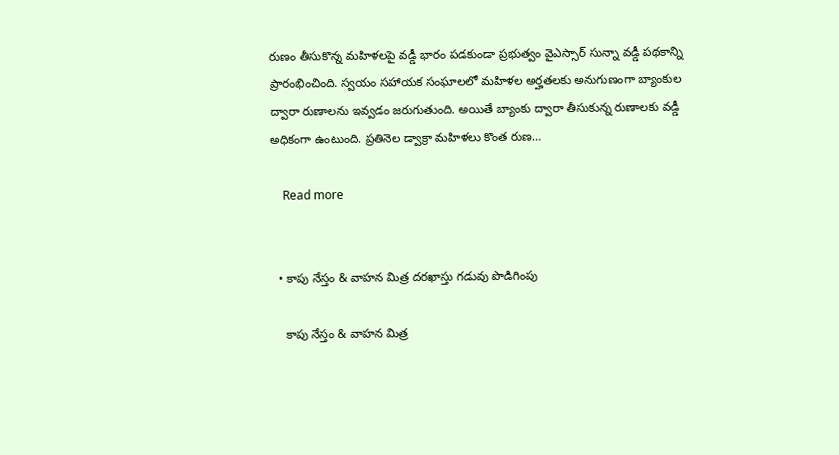రుణం తీసుకొన్న మహిళలపై వడ్డీ భారం పడకుండా ప్రభుత్వం వైఎస్సార్ సున్నా వడ్డీ పథకాన్ని ప్రారంభించింది. స్వయం సహాయక సంఘాలలో మహిళల అర్హతలకు అనుగుణంగా బ్యాంకుల ద్వారా రుణాలను ఇవ్వడం జరుగుతుంది. అయితే బ్యాంకు ద్వారా తీసుకున్న రుణాలకు వడ్డీ అధికంగా ఉంటుంది. ప్రతినెల డ్వాక్రా మహిళలు కొంత రుణ…

    Read more


  • కాపు నేస్తం & వాహన మిత్ర దరఖాస్తు గడువు పొడిగింపు

    కాపు నేస్తం & వాహన మిత్ర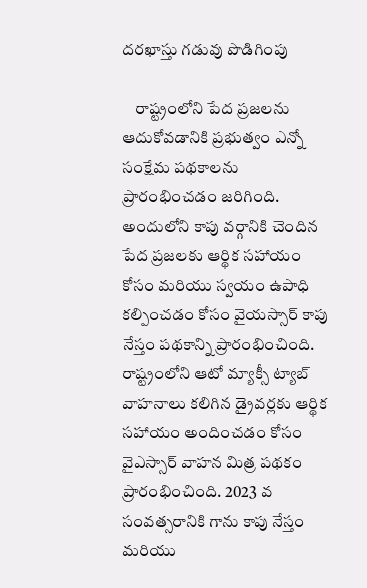దరఖాస్తు గడువు పొడిగింపు

    రాష్ట్రంలోని పేద ప్రజలను ఆదుకోవడానికి ప్రభుత్వం ఎన్నో సంక్షేమ పథకాలను ప్రారంభించడం జరిగింది. అందులోని కాపు వర్గానికి చెందిన పేద ప్రజలకు ఆర్థిక సహాయం కోసం మరియు స్వయం ఉపాధి కల్పించడం కోసం వైయస్సార్ కాపు నేస్తం పథకాన్ని ప్రారంభించింది. రాష్ట్రంలోని ఆటో మ్యాక్సీ ట్యాబ్ వాహనాలు కలిగిన డ్రైవర్లకు ఆర్థిక సహాయం అందించడం కోసం వైఎస్సార్ వాహన మిత్ర పథకం ప్రారంభించింది. 2023 వ సంవత్సరానికి గాను కాపు నేస్తం మరియు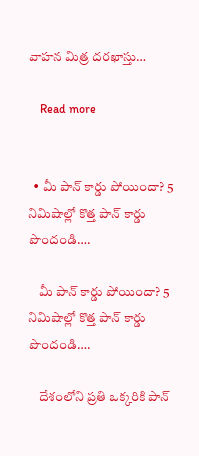వాహన మిత్ర దరఖాస్తు…

    Read more


  • మీ పాన్ కార్డు పోయిందా? 5 నిమిషాల్లో కొత్త పాన్ కార్డు పొందండి….

    మీ పాన్ కార్డు పోయిందా? 5 నిమిషాల్లో కొత్త పాన్ కార్డు పొందండి….

    దేశంలోని ప్రతి ఒక్కరికి పాన్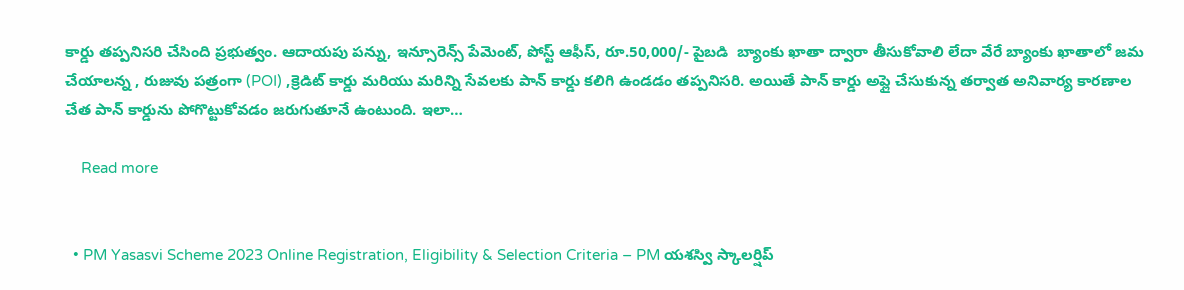కార్డు తప్పనిసరి చేసింది ప్రభుత్వం. ఆదాయపు పన్ను, ఇన్సూరెన్స్ పేమెంట్, పోస్ట్ ఆఫీస్, రూ.50,000/- పైబడి  బ్యాంకు ఖాతా ద్వారా తీసుకోవాలి లేదా వేరే బ్యాంకు ఖాతాలో జమ చేయాలన్న , రుజువు పత్రంగా (POI) ,క్రెడిట్ కార్డు మరియు మరిన్ని సేవలకు పాన్ కార్డు కలిగి ఉండడం తప్పనిసరి. అయితే పాన్ కార్డు అప్లై చేసుకున్న తర్వాత అనివార్య కారణాల చేత పాన్ కార్డును పోగొట్టుకోవడం జరుగుతూనే ఉంటుంది. ఇలా…

    Read more


  • PM Yasasvi Scheme 2023 Online Registration, Eligibility & Selection Criteria – PM యశస్వి స్కాలర్షిప్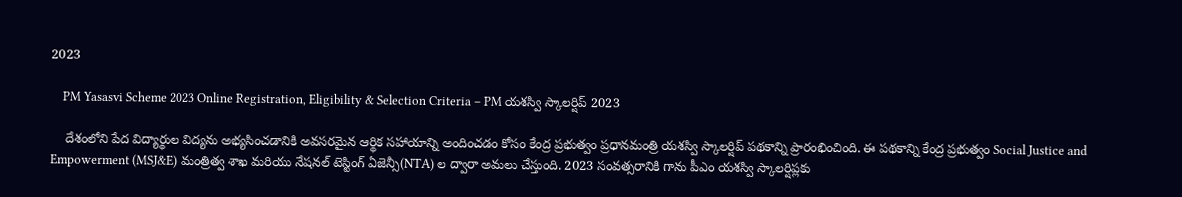2023

    PM Yasasvi Scheme 2023 Online Registration, Eligibility & Selection Criteria – PM యశస్వి స్కాలర్షిప్ 2023

    దేశంలోని పేద విద్యార్థుల విద్యను అభ్యసించడానికి అవసరమైన ఆర్థిక సహాయాన్ని అందించడం కోసం కేంద్ర ప్రభుత్వం ప్రధానమంత్రి యశస్వి స్కాలర్షిప్ పథకాన్ని ప్రారంభించింది. ఈ పథకాన్ని కేంద్ర ప్రభుత్వం Social Justice and Empowerment (MSJ&E) మంత్రిత్వ శాఖ మరియు నేషనల్ టెస్టింగ్ ఏజెన్సీ(NTA) ల ద్వారా అమలు చేస్తుంది. 2023 సంవత్సరానికి గాను పీఎం యశస్వి స్కాలర్షిప్లకు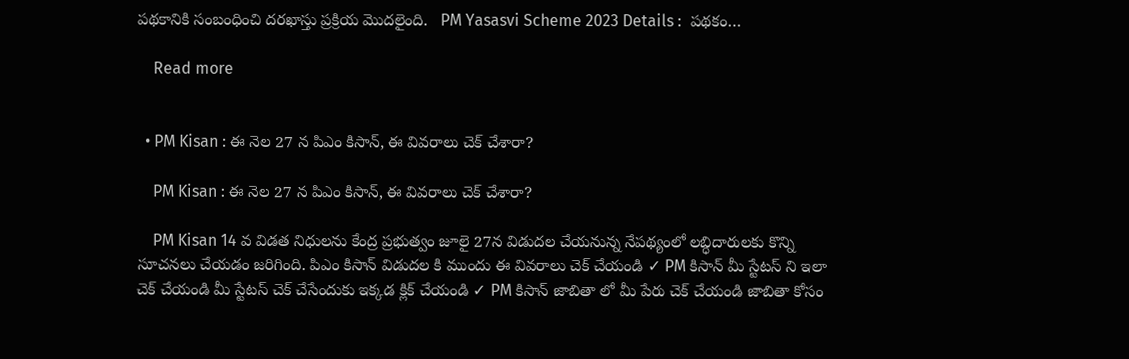పథకానికి సంబంధించి దరఖాస్తు ప్రక్రియ మొదలైంది.   PM Yasasvi Scheme 2023 Details :  పథకం…

    Read more


  • PM Kisan : ఈ నెల 27 న పిఎం కిసాన్, ఈ వివరాలు చెక్ చేశారా?

    PM Kisan : ఈ నెల 27 న పిఎం కిసాన్, ఈ వివరాలు చెక్ చేశారా?

    PM Kisan 14 వ విడత నిధులను కేంద్ర ప్రభుత్వం జూలై 27న విడుదల చేయనున్న నేపథ్యంలో లబ్ధిదారులకు కొన్ని సూచనలు చేయడం జరిగింది. పిఎం కిసాన్ విడుదల కి ముందు ఈ వివరాలు చెక్ చేయండి ✓ PM కిసాన్ మీ స్టేటస్ ని ఇలా చెక్ చేయండి మీ స్టేటస్ చెక్ చేసేందుకు ఇక్కడ క్లిక్ చేయండి ✓ PM కిసాన్ జాబితా లో మీ పేరు చెక్ చేయండి జాబితా కోసం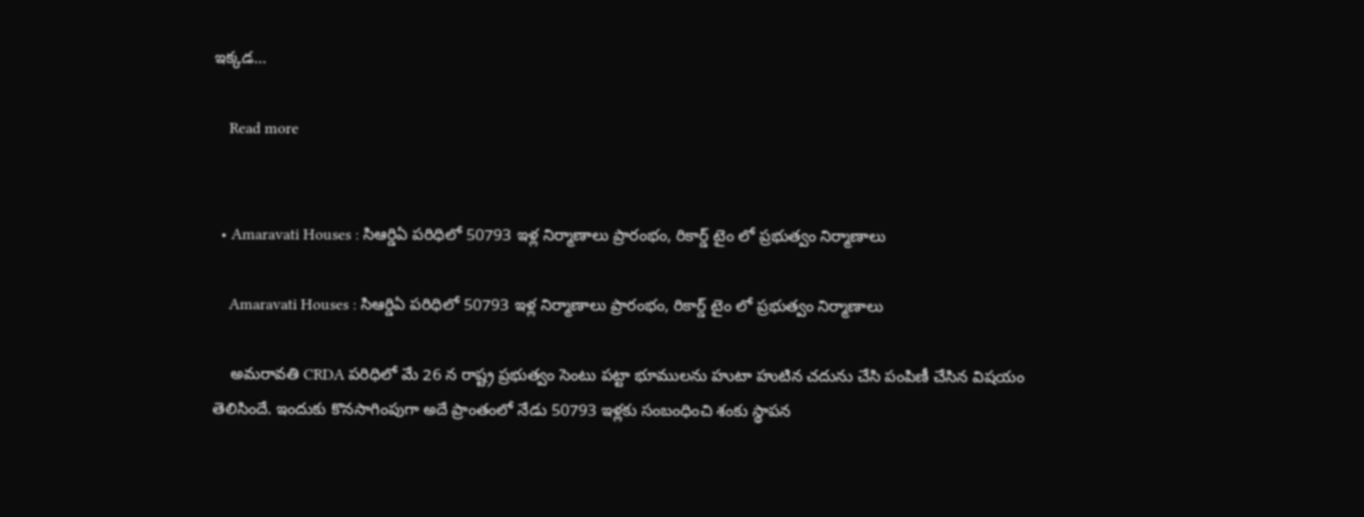ఇక్కడ…

    Read more


  • Amaravati Houses : సిఆర్డిఏ పరిధిలో 50793 ఇళ్ల నిర్మాణాలు ప్రారంభం, రికార్డ్ టైం లో ప్రభుత్వం నిర్మాణాలు

    Amaravati Houses : సిఆర్డిఏ పరిధిలో 50793 ఇళ్ల నిర్మాణాలు ప్రారంభం, రికార్డ్ టైం లో ప్రభుత్వం నిర్మాణాలు

    అమరావతి CRDA పరిధిలో మే 26 న రాష్ట్ర ప్రభుత్వం సెంటు పట్టా భూములను హుటా హుటిన చదును చేసి పంపిణీ చేసిన విషయం తెలిసిందే. ఇందుకు కొనసాగింపుగా అదే ప్రాంతంలో నేడు 50793 ఇళ్లకు సంబంధించి శంకు స్థాపన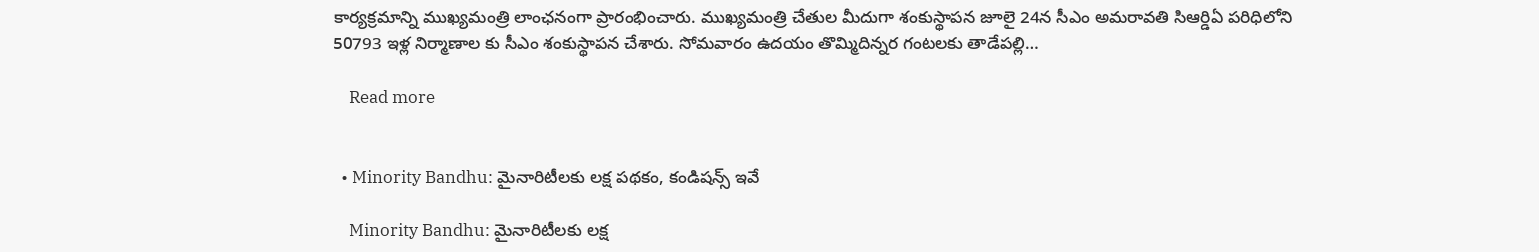కార్యక్రమాన్ని ముఖ్యమంత్రి లాంఛనంగా ప్రారంభించారు. ముఖ్యమంత్రి చేతుల మీదుగా శంకుస్థాపన జూలై 24న సీఎం అమరావతి సిఆర్డిఏ పరిధిలోని 50793 ఇళ్ల నిర్మాణాల కు సీఎం శంకుస్థాపన చేశారు. సోమవారం ఉదయం తొమ్మిదిన్నర గంటలకు తాడేపల్లి…

    Read more


  • Minority Bandhu: మైనారిటీలకు లక్ష పథకం, కండిషన్స్ ఇవే

    Minority Bandhu: మైనారిటీలకు లక్ష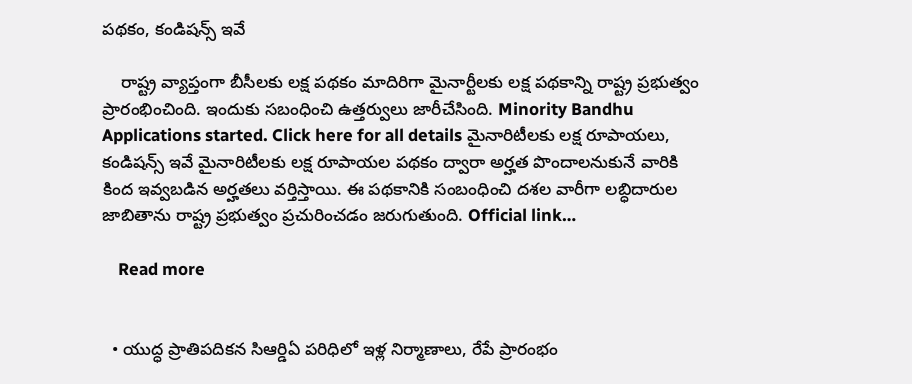పథకం, కండిషన్స్ ఇవే

    రాష్ట్ర వ్యాప్తంగా బీసీలకు లక్ష పథకం మాదిరిగా మైనార్టీలకు లక్ష పథకాన్ని రాష్ట్ర ప్రభుత్వం ప్రారంభించింది. ఇందుకు సబంధించి ఉత్తర్వులు జారీచేసింది. Minority Bandhu Applications started. Click here for all details మైనారిటీలకు లక్ష రూపాయలు, కండిషన్స్ ఇవే మైనారిటీలకు లక్ష రూపాయల పథకం ద్వారా అర్హత పొందాలనుకునే వారికి కింద ఇవ్వబడిన అర్హతలు వర్తిస్తాయి. ఈ పథకానికి సంబంధించి దశల వారీగా లబ్ధిదారుల జాబితాను రాష్ట్ర ప్రభుత్వం ప్రచురించడం జరుగుతుంది. Official link…

    Read more


  • యుద్ధ ప్రాతిపదికన సిఆర్డిఏ పరిధిలో ఇళ్ల నిర్మాణాలు, రేపే ప్రారంభం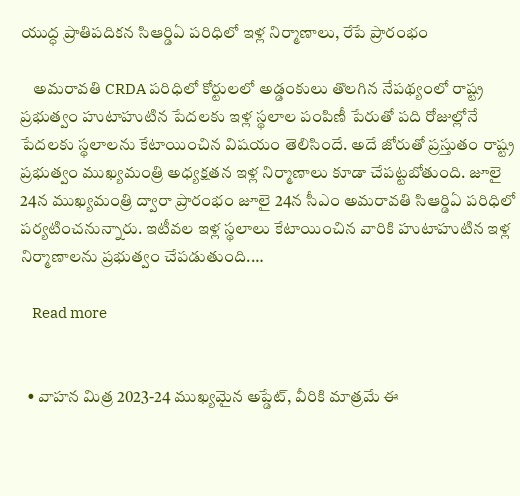యుద్ధ ప్రాతిపదికన సిఆర్డిఏ పరిధిలో ఇళ్ల నిర్మాణాలు, రేపే ప్రారంభం

    అమరావతి CRDA పరిధిలో కోర్టులలో అడ్డంకులు తొలగిన నేపథ్యంలో రాష్ట్ర ప్రభుత్వం హుటాహుటిన పేదలకు ఇళ్ల స్థలాల పంపిణీ పేరుతో పది రోజుల్లోనే పేదలకు స్థలాలను కేటాయించిన విషయం తెలిసిందే. అదే జోరుతో ప్రస్తుతం రాష్ట్ర ప్రభుత్వం ముఖ్యమంత్రి అధ్యక్షతన ఇళ్ల నిర్మాణాలు కూడా చేపట్టబోతుంది. జూలై 24న ముఖ్యమంత్రి ద్వారా ప్రారంభం జూలై 24న సీఎం అమరావతి సిఆర్డిఏ పరిధిలో పర్యటించనున్నారు. ఇటీవల ఇళ్ల స్థలాలు కేటాయించిన వారికి హుటాహుటిన ఇళ్ల నిర్మాణాలను ప్రభుత్వం చేపడుతుంది.…

    Read more


  • వాహన మిత్ర 2023-24 ముఖ్యమైన అప్డేట్, వీరికి మాత్రమే ఈ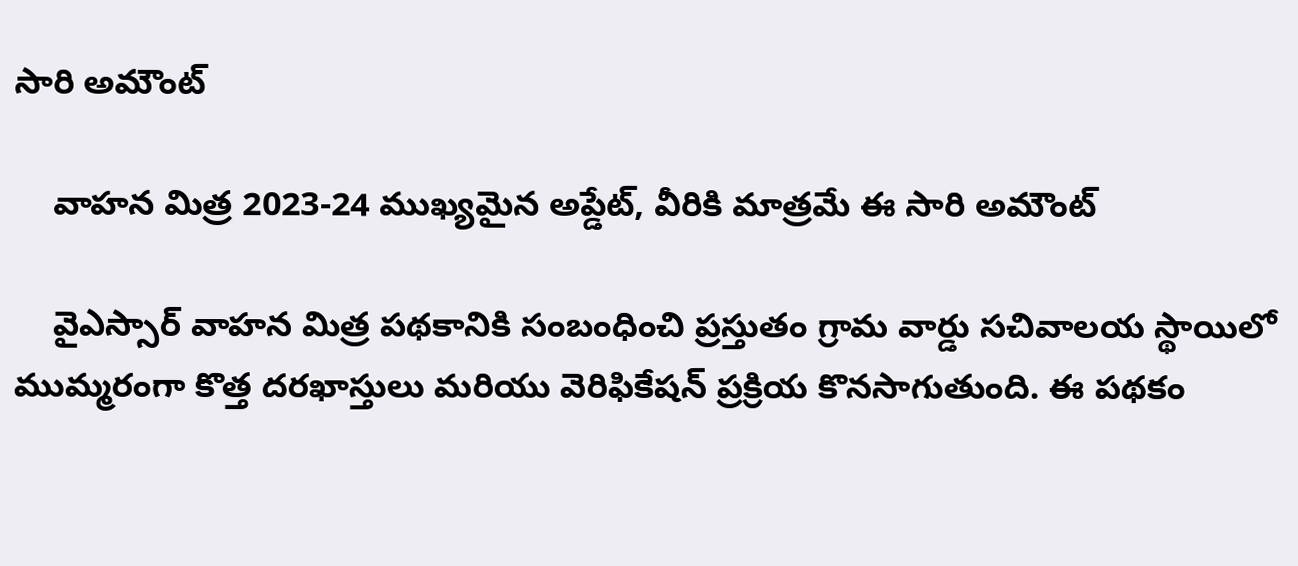సారి అమౌంట్

    వాహన మిత్ర 2023-24 ముఖ్యమైన అప్డేట్, వీరికి మాత్రమే ఈ సారి అమౌంట్

    వైఎస్సార్ వాహన మిత్ర పథకానికి సంబంధించి ప్రస్తుతం గ్రామ వార్డు సచివాలయ స్థాయిలో ముమ్మరంగా కొత్త దరఖాస్తులు మరియు వెరిఫికేషన్ ప్రక్రియ కొనసాగుతుంది. ఈ పథకం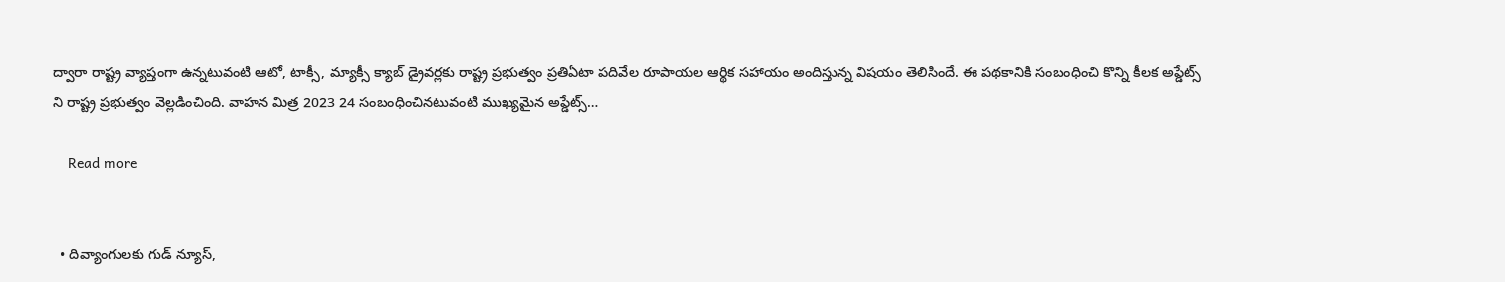ద్వారా రాష్ట్ర వ్యాప్తంగా ఉన్నటువంటి ఆటో, టాక్సీ, మ్యాక్సీ క్యాబ్ డ్రైవర్లకు రాష్ట్ర ప్రభుత్వం ప్రతిఏటా పదివేల రూపాయల ఆర్థిక సహాయం అందిస్తున్న విషయం తెలిసిందే. ఈ పథకానికి సంబంధించి కొన్ని కీలక అప్డేట్స్ ని రాష్ట్ర ప్రభుత్వం వెల్లడించింది. వాహన మిత్ర 2023 24 సంబంధించినటువంటి ముఖ్యమైన అప్డేట్స్…

    Read more


  • దివ్యాంగులకు గుడ్ న్యూస్,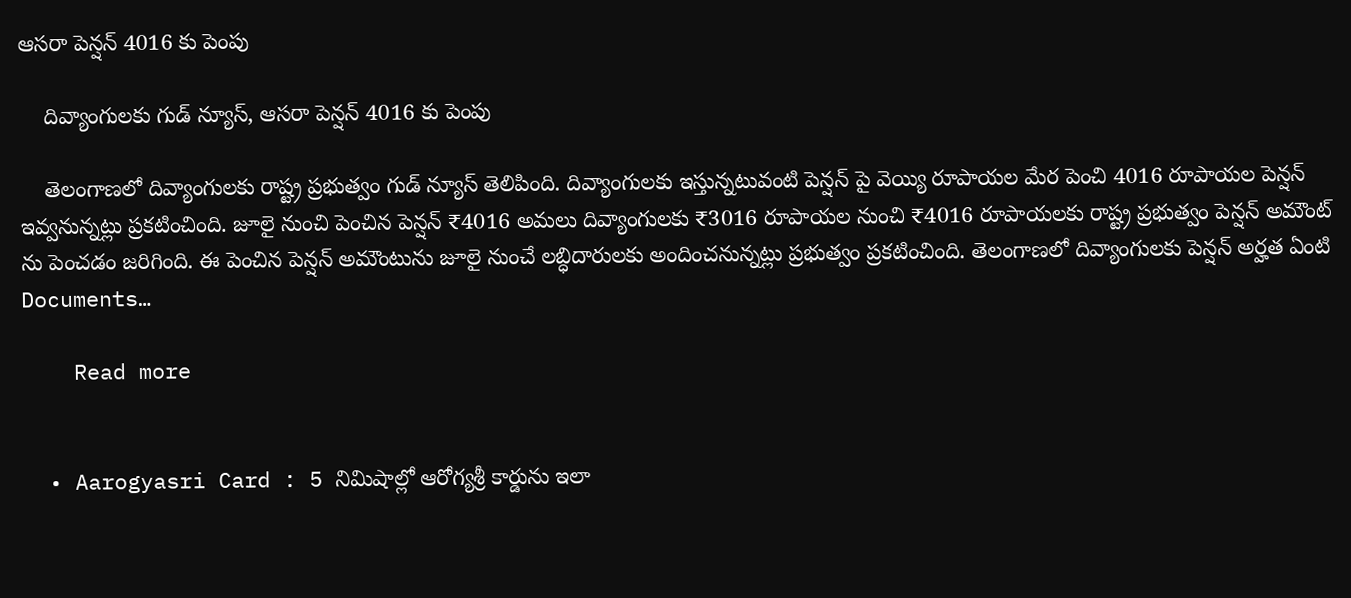ఆసరా పెన్షన్ 4016 కు పెంపు

    దివ్యాంగులకు గుడ్ న్యూస్, ఆసరా పెన్షన్ 4016 కు పెంపు

    తెలంగాణలో దివ్యాంగులకు రాష్ట్ర ప్రభుత్వం గుడ్ న్యూస్ తెలిపింది. దివ్యాంగులకు ఇస్తున్నటువంటి పెన్షన్ పై వెయ్యి రూపాయల మేర పెంచి 4016 రూపాయల పెన్షన్ ఇవ్వనున్నట్లు ప్రకటించింది. జూలై నుంచి పెంచిన పెన్షన్ ₹4016 అమలు దివ్యాంగులకు ₹3016 రూపాయల నుంచి ₹4016 రూపాయలకు రాష్ట్ర ప్రభుత్వం పెన్షన్ అమౌంట్ ను పెంచడం జరిగింది. ఈ పెంచిన పెన్షన్ అమౌంటును జూలై నుంచే లబ్ధిదారులకు అందించనున్నట్లు ప్రభుత్వం ప్రకటించింది. తెలంగాణలో దివ్యాంగులకు పెన్షన్ అర్హత ఏంటి Documents…

    Read more


  • Aarogyasri Card : 5 నిమిషాల్లో ఆరోగ్యశ్రీ కార్డును ఇలా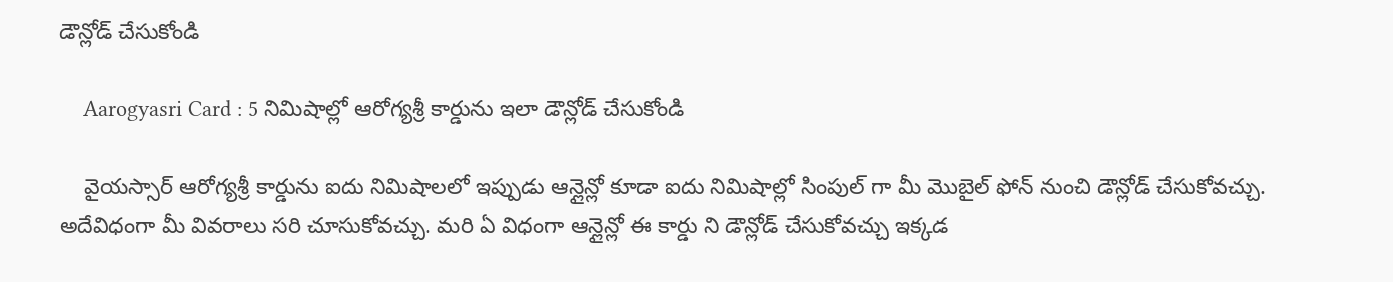డౌన్లోడ్ చేసుకోండి

    Aarogyasri Card : 5 నిమిషాల్లో ఆరోగ్యశ్రీ కార్డును ఇలా డౌన్లోడ్ చేసుకోండి

    వైయస్సార్ ఆరోగ్యశ్రీ కార్డును ఐదు నిమిషాలలో ఇప్పుడు ఆన్లైన్లో కూడా ఐదు నిమిషాల్లో సింపుల్ గా మీ మొబైల్ ఫోన్ నుంచి డౌన్లోడ్ చేసుకోవచ్చు. అదేవిధంగా మీ వివరాలు సరి చూసుకోవచ్చు. మరి ఏ విధంగా ఆన్లైన్లో ఈ కార్డు ని డౌన్లోడ్ చేసుకోవచ్చు ఇక్కడ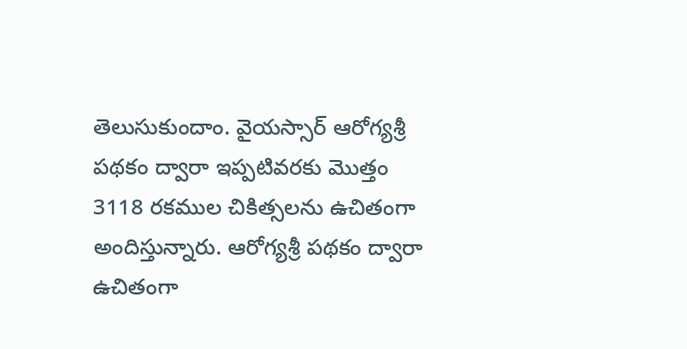తెలుసుకుందాం. వైయస్సార్ ఆరోగ్యశ్రీ పథకం ద్వారా ఇప్పటివరకు మొత్తం 3118 రకముల చికిత్సలను ఉచితంగా అందిస్తున్నారు. ఆరోగ్యశ్రీ పథకం ద్వారా ఉచితంగా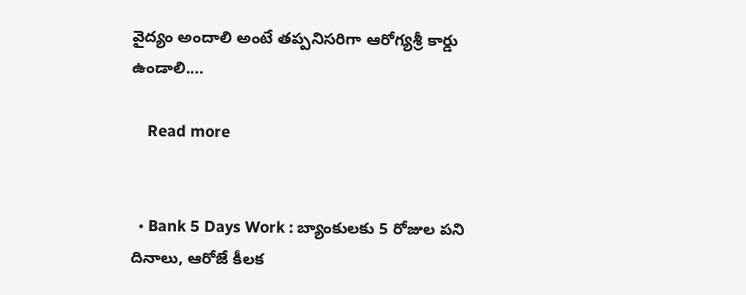వైద్యం అందాలి అంటే తప్పనిసరిగా ఆరోగ్యశ్రీ కార్డు ఉండాలి.…

    Read more


  • Bank 5 Days Work : బ్యాంకులకు 5 రోజుల పని దినాలు, ఆరోజే కీలక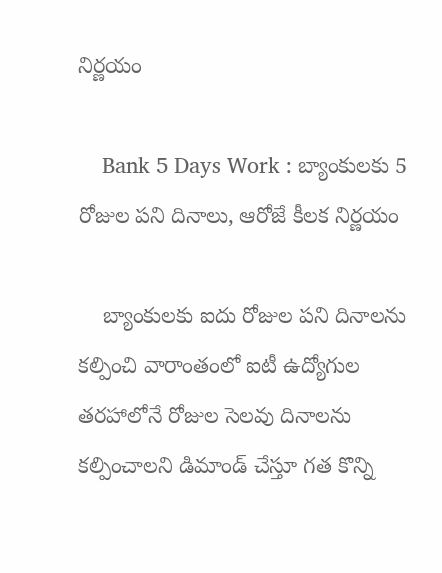నిర్ణయం

    Bank 5 Days Work : బ్యాంకులకు 5 రోజుల పని దినాలు, ఆరోజే కీలక నిర్ణయం

    బ్యాంకులకు ఐదు రోజుల పని దినాలను కల్పించి వారాంతంలో ఐటీ ఉద్యోగుల తరహాలోనే రోజుల సెలవు దినాలను కల్పించాలని డిమాండ్ చేస్తూ గత కొన్ని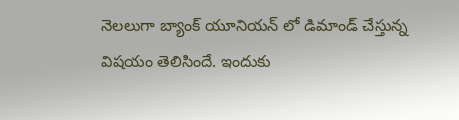నెలలుగా బ్యాంక్ యూనియన్ లో డిమాండ్ చేస్తున్న విషయం తెలిసిందే. ఇందుకు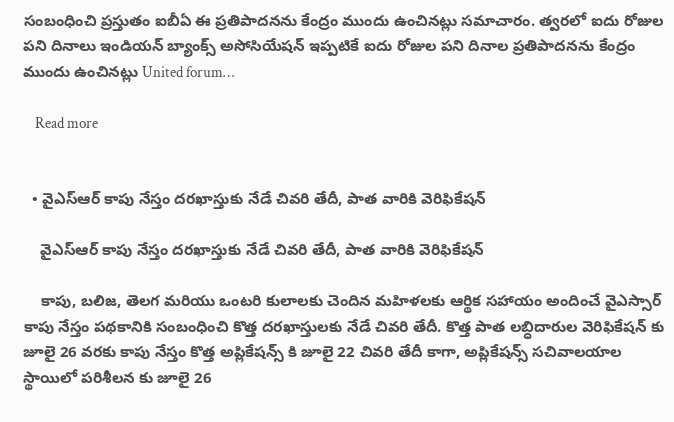సంబంధించి ప్రస్తుతం ఐబీఏ ఈ ప్రతిపాదనను కేంద్రం ముందు ఉంచినట్లు సమాచారం. త్వరలో ఐదు రోజుల పని దినాలు ఇండియన్ బ్యాంక్స్ అసోసియేషన్ ఇప్పటికే ఐదు రోజుల పని దినాల ప్రతిపాదనను కేంద్రం ముందు ఉంచినట్లు United forum…

    Read more


  • వైఎస్ఆర్ కాపు నేస్తం దరఖాస్తుకు నేడే చివరి తేదీ, పాత వారికి వెరిఫికేషన్

    వైఎస్ఆర్ కాపు నేస్తం దరఖాస్తుకు నేడే చివరి తేదీ, పాత వారికి వెరిఫికేషన్

    కాపు, బలిజ, తెలగ మరియు ఒంటరి కులాలకు చెందిన మహిళలకు ఆర్థిక సహాయం అందించే వైఎస్సార్ కాపు నేస్తం పథకానికి సంబంధించి కొత్త దరఖాస్తులకు నేడే చివరి తేదీ. కొత్త పాత లబ్ధిదారుల వెరిఫికేషన్ కు జూలై 26 వరకు కాపు నేస్తం కొత్త అప్లికేషన్స్ కి జూలై 22 చివరి తేదీ కాగా, అప్లికేషన్స్ సచివాలయాల స్థాయిలో పరిశీలన కు జూలై 26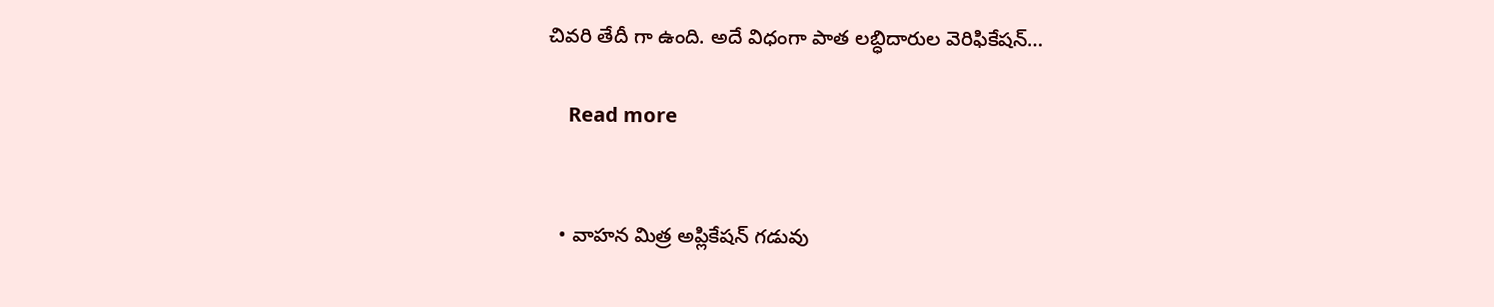చివరి తేదీ గా ఉంది. అదే విధంగా పాత లబ్ధిదారుల వెరిఫికేషన్…

    Read more


  • వాహన మిత్ర అప్లికేషన్ గడువు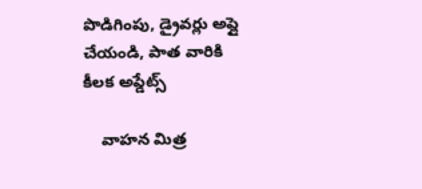పొడిగింపు, డ్రైవర్లు అప్లై చేయండి, పాత వారికి కీలక అప్డేట్స్

    వాహన మిత్ర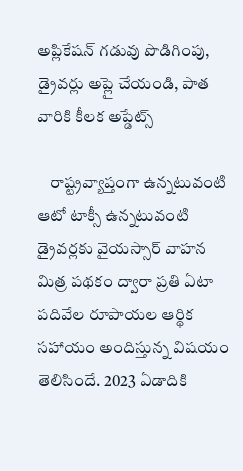అప్లికేషన్ గడువు పొడిగింపు, డ్రైవర్లు అప్లై చేయండి, పాత వారికి కీలక అప్డేట్స్

    రాష్ట్రవ్యాప్తంగా ఉన్నటువంటి ఆటో టాక్సీ ఉన్నటువంటి డ్రైవర్లకు వైయస్సార్ వాహన మిత్ర పథకం ద్వారా ప్రతి ఏటా పదివేల రూపాయల ఆర్థిక సహాయం అందిస్తున్న విషయం తెలిసిందే. 2023 ఏడాదికి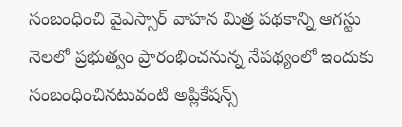సంబంధించి వైఎస్సార్ వాహన మిత్ర పథకాన్ని ఆగస్టు నెలలో ప్రభుత్వం ప్రారంభించనున్న నేపథ్యంలో ఇందుకు సంబంధించినటువంటి అప్లికేషన్స్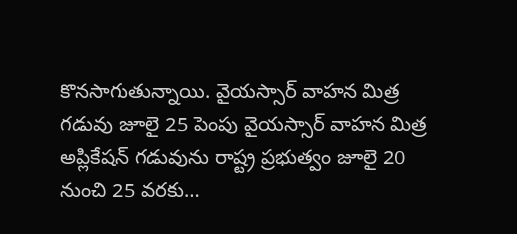కొనసాగుతున్నాయి. వైయస్సార్ వాహన మిత్ర గడువు జూలై 25 పెంపు వైయస్సార్ వాహన మిత్ర అప్లికేషన్ గడువును రాష్ట్ర ప్రభుత్వం జూలై 20 నుంచి 25 వరకు…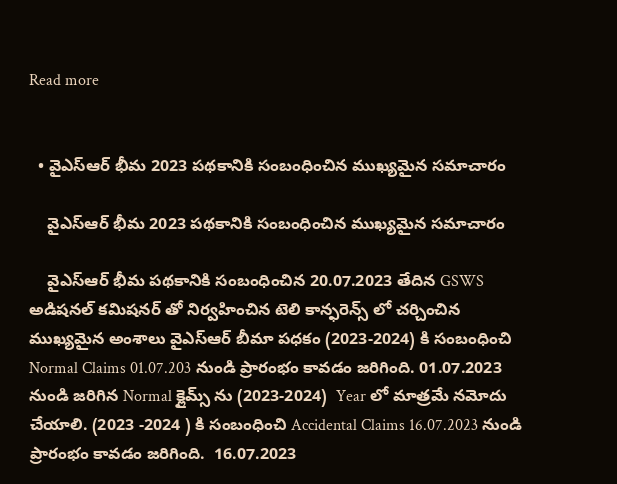Read more


  • వైఎస్ఆర్ భీమ 2023 పథకానికి సంబంధించిన ముఖ్యమైన సమాచారం

    వైఎస్ఆర్ భీమ 2023 పథకానికి సంబంధించిన ముఖ్యమైన సమాచారం

    వైఎస్ఆర్ భీమ పథకానికి సంబంధించిన 20.07.2023 తేదిన GSWS అడిషనల్ కమిషనర్ తో నిర్వహించిన టెలి కాన్ఫరెన్స్ లో చర్చించిన ముఖ్యమైన అంశాలు వైఎస్ఆర్ బీమా పధకం (2023-2024) కి సంబంధించి Normal Claims 01.07.203 నుండి ప్రారంభం కావడం జరిగింది. 01.07.2023 నుండి జరిగిన Normal క్లైమ్స్ ను (2023-2024)  Year లో మాత్రమే నమోదు చేయాలి. (2023 -2024 ) కి సంబంధించి Accidental Claims 16.07.2023 నుండి ప్రారంభం కావడం జరిగింది.  16.07.2023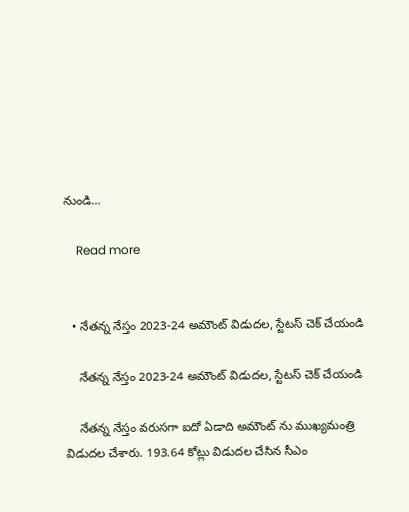నుండి…

    Read more


  • నేతన్న నేస్తం 2023-24 అమౌంట్ విడుదల, స్టేటస్ చెక్ చేయండి

    నేతన్న నేస్తం 2023-24 అమౌంట్ విడుదల, స్టేటస్ చెక్ చేయండి

    నేతన్న నేస్తం వరుసగా ఐదో ఏడాది అమౌంట్ ను ముఖ్యమంత్రి విడుదల చేశారు. 193.64 కోట్లు విడుదల చేసిన సీఎం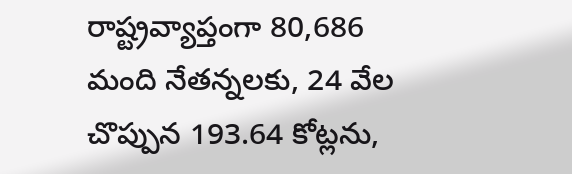రాష్ట్రవ్యాప్తంగా 80,686 మంది నేతన్నలకు, 24 వేల చొప్పున 193.64 కోట్లను,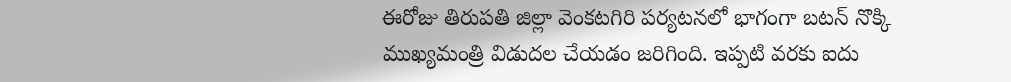ఈరోజు తిరుపతి జిల్లా వెంకటగిరి పర్యటనలో భాగంగా బటన్ నొక్కి  ముఖ్యమంత్రి విడుదల చేయడం జరిగింది. ఇప్పటి వరకు ఐదు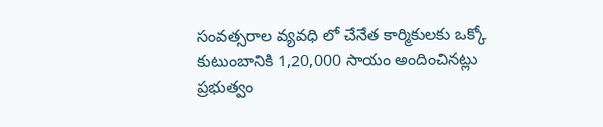సంవత్సరాల వ్యవధి లో చేనేత కార్మికులకు ఒక్కో కుటుంబానికి 1,20,000 సాయం అందించినట్లు ప్రభుత్వం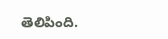తెలిపింది.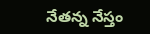నేతన్న నేస్తం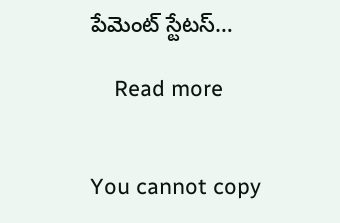పేమెంట్ స్టేటస్…

    Read more


You cannot copy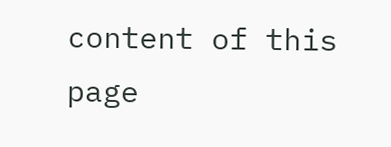content of this page